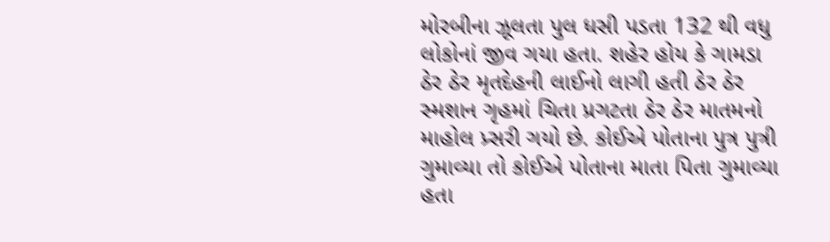મોરબીના ઝૂલતા પુલ ધસી પડતા 132 થી વધુ લોકોનાં જીવ ગયા હતા. શહેર હોય કે ગામડા ઠેર ઠેર મૃતદેહની લાઈનો લાગી હતી ઠેર ઠેર સ્મશાન ગૃહમાં ચિતા પ્રગટતા ઠેર ઠેર માતમનો માહોલ પ્ર્સરી ગયો છે. કોઈએ પોતાના પુત્ર પુત્રી ગુમાવ્યા તો કોઈએ પોતાના માતા પિતા ગુમાવ્યા હતા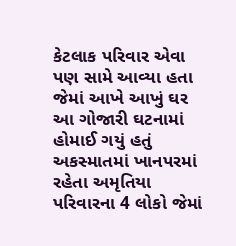કેટલાક પરિવાર એવા પણ સામે આવ્યા હતા જેમાં આખે આખું ઘર આ ગોજારી ઘટનામાં હોમાઈ ગયું હતું અકસ્માતમાં ખાનપરમાં રહેતા અમૃતિયા પરિવારના 4 લોકો જેમાં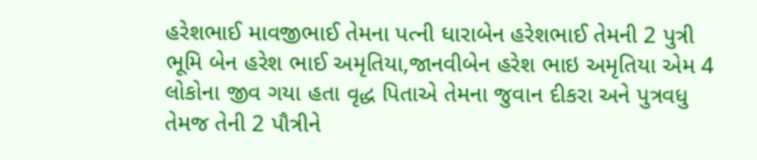હરેશભાઈ માવજીભાઈ તેમના પત્ની ધારાબેન હરેશભાઈ તેમની 2 પુત્રી ભૂમિ બેન હરેશ ભાઈ અમૃતિયા,જાનવીબેન હરેશ ભાઇ અમૃતિયા એમ 4 લોકોના જીવ ગયા હતા વૃદ્ધ પિતાએ તેમના જુવાન દીકરા અને પુત્રવધુ તેમજ તેની 2 પૌત્રીને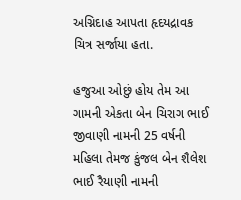અગ્નિદાહ આપતા હૃદયદ્રાવક ચિત્ર સર્જાયા હતા.

હજુઆ ઓછું હોય તેમ આ ગામની એકતા બેન ચિરાગ ભાઈ જીવાણી નામની 25 વર્ષની મહિલા તેમજ કુંજલ બેન શૈલેશ ભાઈ રૈયાણી નામની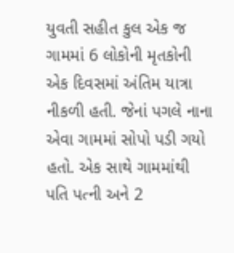યુવતી સહીત કુલ એક જ ગામમાં 6 લોકોની મૃતકોની એક દિવસમાં અંતિમ યાત્રા નીકળી હતી. જેનાં પગલે નાના એવા ગામમાં સોપો પડી ગયો હતો. એક સાથે ગામમાંથી પતિ પત્ની અને 2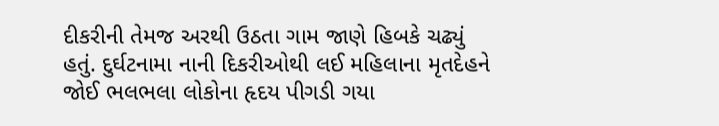દીકરીની તેમજ અરથી ઉઠતા ગામ જાણે હિબકે ચઢ્યું હતું. દુર્ઘટનામા નાની દિકરીઓથી લઈ મહિલાના મૃતદેહને જોઈ ભલભલા લોકોના હૃદય પીગડી ગયા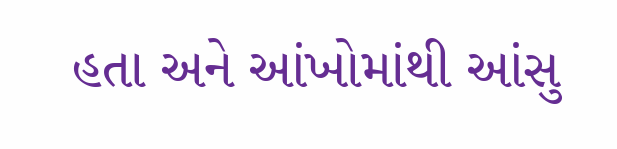હતા અને આંખોમાંથી આંસુ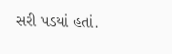સરી પડયાં હતાં.